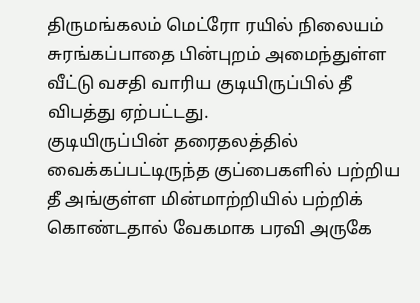திருமங்கலம் மெட்ரோ ரயில் நிலையம் சுரங்கப்பாதை பின்புறம் அமைந்துள்ள வீட்டு வசதி வாரிய குடியிருப்பில் தீ விபத்து ஏற்பட்டது.
குடியிருப்பின் தரைதலத்தில் வைக்கப்பட்டிருந்த குப்பைகளில் பற்றிய தீ அங்குள்ள மின்மாற்றியில் பற்றிக் கொண்டதால் வேகமாக பரவி அருகே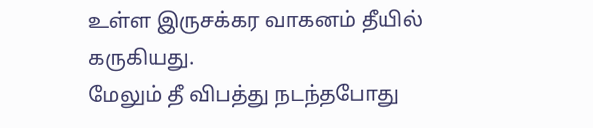உள்ள இருசக்கர வாகனம் தீயில் கருகியது.
மேலும் தீ விபத்து நடந்தபோது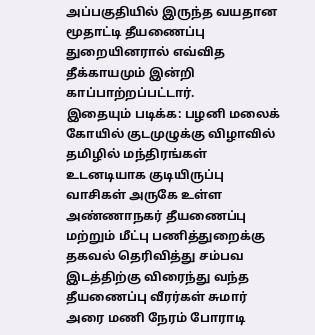அப்பகுதியில் இருந்த வயதான மூதாட்டி தீயணைப்பு துறையினரால் எவ்வித தீக்காயமும் இன்றி காப்பாற்றப்பட்டார்.
இதையும் படிக்க: பழனி மலைக் கோயில் குடமுழுக்கு விழாவில் தமிழில் மந்திரங்கள்
உடனடியாக குடியிருப்பு வாசிகள் அருகே உள்ள அண்ணாநகர் தீயணைப்பு மற்றும் மீட்பு பணித்துறைக்கு தகவல் தெரிவித்து சம்பவ இடத்திற்கு விரைந்து வந்த தீயணைப்பு வீரர்கள் சுமார் அரை மணி நேரம் போராடி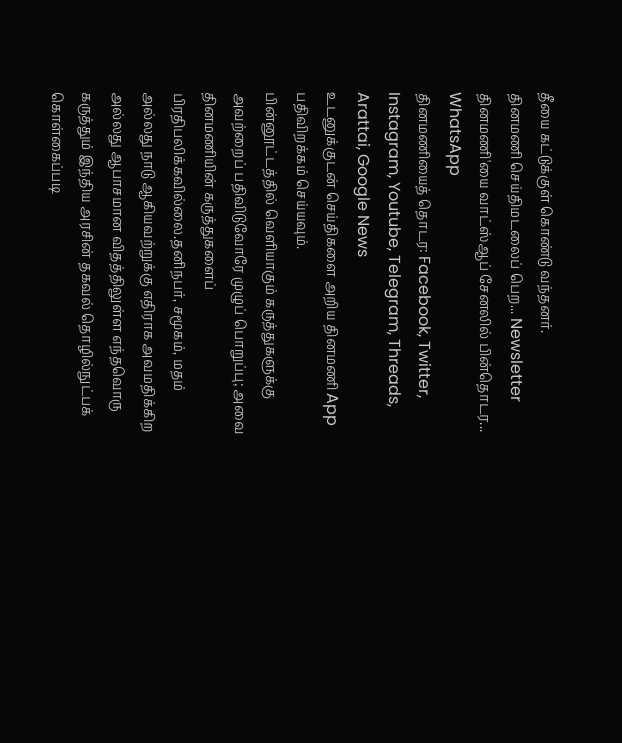தீயை கட்டுக்குள் கொண்டு வந்தனர்.
தினமணி செய்திமடலைப் பெற... Newsletter
தினமணி'யை வாட்ஸ்ஆப் சேனலில் பின்தொடர... WhatsApp
தினமணியைத் தொடர: Facebook, Twitter, Instagram, Youtube, Telegram, Threads, Arattai, Google News
உடனுக்குடன் செய்திகளை அறிய தினமணி App பதிவிறக்கம் செய்யவும்.
பின்னூட்டத்தில் வெளியாகும் கருத்துகளுக்கு அவற்றைப் பதிவிடுவோரே முழுப் பொறுப்பு; அவை தினமணியின் கருத்துகளைப் பிரதிபலிக்கவில்லை.தனிநபர், சமூகம், மதம் அல்லது நாடு ஆகியவற்றுக்கு எதிராக அவமதிக்கிற அல்லது ஆபாசமான விதத்திலுள்ள எந்தவொரு கருத்தும் இந்திய அரசின் தகவல் தொழில்நுட்பக் கொள்கைப்படி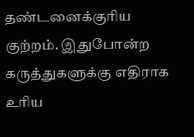தண்டனைக்குரிய குற்றம். இதுபோன்ற கருத்துகளுக்கு எதிராக உரிய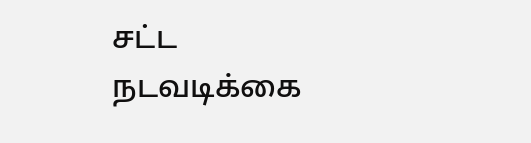சட்ட நடவடிக்கை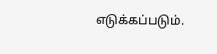எடுக்கப்படும்.